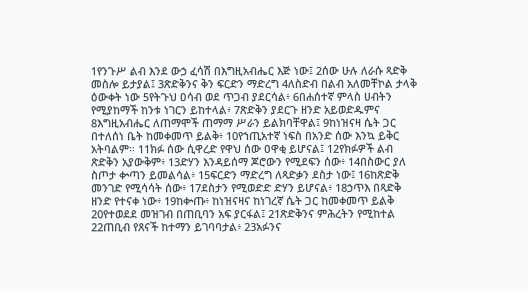1የንጉሥ ልብ እንደ ውኃ ፈሳሽ በእግዚአብሔር እጅ ነው፤ 2ሰው ሁሉ ለራሱ ጻድቅ መስሎ ይታያል፤ 3ጽድቅንና ቅን ፍርድን ማድረግ 4ለስድብ በልብ አለመቸኮል ታላቅ ዕውቀት ነው 5የትጉህ ዐሳብ ወደ ጥጋብ ያደርሳል፥ 6በሐሰተኛ ምላስ ሀብትን የሚያከማች ከንቱ ነገርን ይከተላል፥ 7ጽድቅን ያደርጉ ዘንድ አይወድዱምና 8እግዚአብሔር ለጠማሞች ጠማማ ሥራን ይልክባቸዋል፤ 9ከነዝናዛ ሴት ጋር በተለሰነ ቤት ከመቀመጥ ይልቅ፥ 10የኀጢአተኛ ነፍስ በአንድ ሰው እንኳ ይቅር አትባልም። 11ክፉ ሰው ሲዋረድ የዋህ ሰው ዐዋቂ ይሆናል፤ 12የክፉዎች ልብ ጽድቅን አያውቅም፥ 13ድሃን እንዳይሰማ ጆሮውን የሚደፍን ሰው፥ 14በስውር ያለ ስጦታ ቍጣን ይመልሳል፥ 15ፍርድን ማድረግ ለጻድቃን ደስታ ነው፤ 16ከጽድቅ መንገድ የሚሳሳት ሰው፥ 17ደስታን የሚወድድ ድሃን ይሆናል፥ 18ኃጥእ በጻድቅ ዘንድ የተናቀ ነው፥ 19ከቍጡ፥ ከነዝናዛና ከነገረኛ ሴት ጋር ከመቀመጥ ይልቅ 20የተወደደ መዝገብ በጠቢባን አፍ ያርፋል፤ 21ጽድቅንና ምሕረትን የሚከተል 22ጠቢብ የጸናች ከተማን ይገባባታል፥ 23አፉንና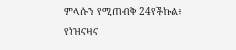ምላሱን የሚጠብቅ 24የችኩል፥ የነዝናዛና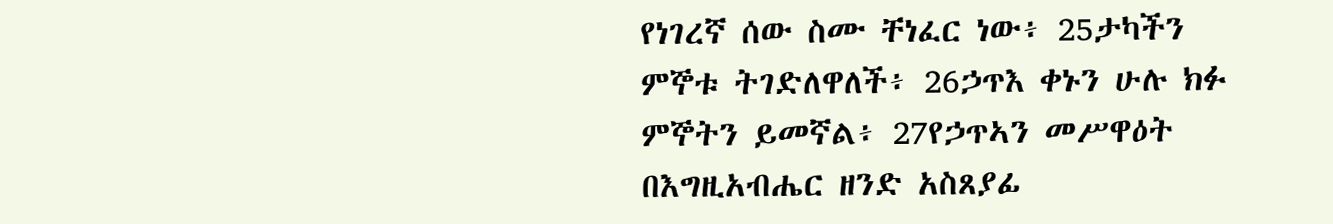የነገረኛ ሰው ስሙ ቸነፈር ነው፥ 25ታካችን ምኞቱ ትገድለዋለች፥ 26ኃጥእ ቀኑን ሁሉ ክፉ ምኞትን ይመኛል፥ 27የኃጥኣን መሥዋዕት በእግዚአብሔር ዘንድ አስጸያፊ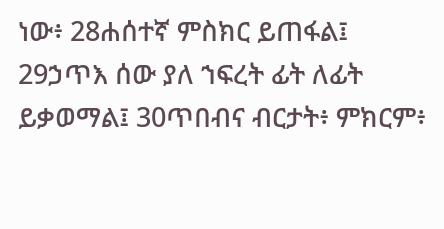ነው፥ 28ሐሰተኛ ምስክር ይጠፋል፤ 29ኃጥእ ሰው ያለ ኀፍረት ፊት ለፊት ይቃወማል፤ 30ጥበብና ብርታት፥ ምክርም፥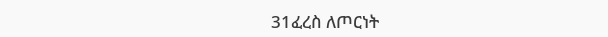31ፈረስ ለጦርነት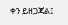ቀን ይዘጋጃል፤